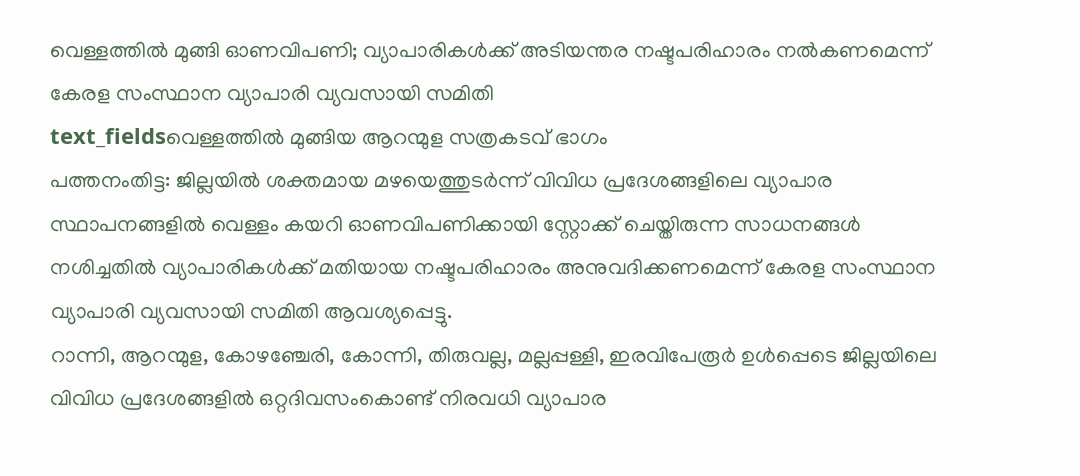വെള്ളത്തിൽ മുങ്ങി ഓണവിപണി; വ്യാപാരികൾക്ക് അടിയന്തര നഷ്ടപരിഹാരം നൽകണമെന്ന് കേരള സംസ്ഥാന വ്യാപാരി വ്യവസായി സമിതി
text_fieldsവെള്ളത്തിൽ മുങ്ങിയ ആറന്മുള സത്രകടവ് ഭാഗം
പത്തനംതിട്ട: ജില്ലയിൽ ശക്തമായ മഴയെത്തുടർന്ന് വിവിധ പ്രദേശങ്ങളിലെ വ്യാപാര സ്ഥാപനങ്ങളിൽ വെള്ളം കയറി ഓണവിപണിക്കായി സ്റ്റോക്ക് ചെയ്തിരുന്ന സാധനങ്ങൾ നശിച്ചതിൽ വ്യാപാരികൾക്ക് മതിയായ നഷ്ടപരിഹാരം അനുവദിക്കണമെന്ന് കേരള സംസ്ഥാന വ്യാപാരി വ്യവസായി സമിതി ആവശ്യപ്പെട്ടു.
റാന്നി, ആറന്മുള, കോഴഞ്ചേരി, കോന്നി, തിരുവല്ല, മല്ലപ്പള്ളി, ഇരവിപേരൂർ ഉൾപ്പെടെ ജില്ലയിലെ വിവിധ പ്രദേശങ്ങളിൽ ഒറ്റദിവസംകൊണ്ട് നിരവധി വ്യാപാര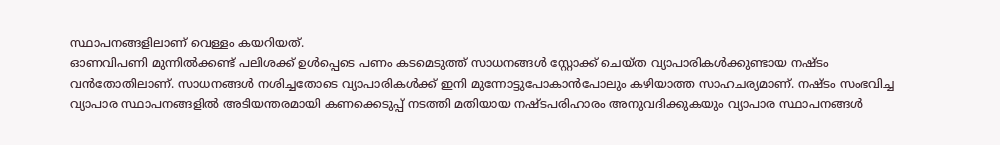സ്ഥാപനങ്ങളിലാണ് വെള്ളം കയറിയത്.
ഓണവിപണി മുന്നിൽക്കണ്ട് പലിശക്ക് ഉൾപ്പെടെ പണം കടമെടുത്ത് സാധനങ്ങൾ സ്റ്റോക്ക് ചെയ്ത വ്യാപാരികൾക്കുണ്ടായ നഷ്ടം വൻതോതിലാണ്. സാധനങ്ങൾ നശിച്ചതോടെ വ്യാപാരികൾക്ക് ഇനി മുന്നോട്ടുപോകാൻപോലും കഴിയാത്ത സാഹചര്യമാണ്. നഷ്ടം സംഭവിച്ച വ്യാപാര സ്ഥാപനങ്ങളിൽ അടിയന്തരമായി കണക്കെടുപ്പ് നടത്തി മതിയായ നഷ്ടപരിഹാരം അനുവദിക്കുകയും വ്യാപാര സ്ഥാപനങ്ങൾ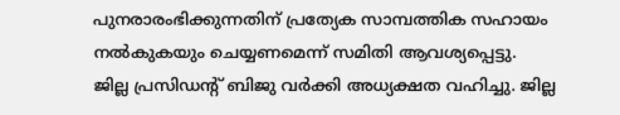പുനരാരംഭിക്കുന്നതിന് പ്രത്യേക സാമ്പത്തിക സഹായം നൽകുകയും ചെയ്യണമെന്ന് സമിതി ആവശ്യപ്പെട്ടു.
ജില്ല പ്രസിഡന്റ് ബിജു വർക്കി അധ്യക്ഷത വഹിച്ചു. ജില്ല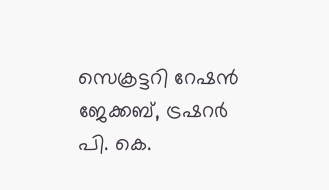സെക്രട്ടറി റേഷൻ ജേക്കബ്, ട്രഷറർ പി. കെ.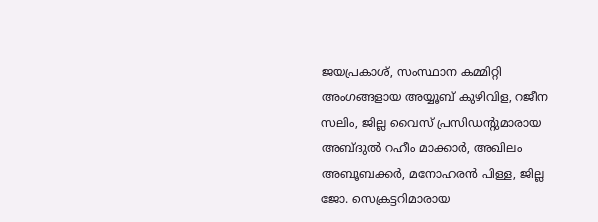ജയപ്രകാശ്, സംസ്ഥാന കമ്മിറ്റി അംഗങ്ങളായ അയ്യൂബ് കുഴിവിള, റജീന സലിം, ജില്ല വൈസ് പ്രസിഡന്റുമാരായ അബ്ദുൽ റഹീം മാക്കാർ, അഖിലം അബൂബക്കർ, മനോഹരൻ പിള്ള, ജില്ല ജോ. സെക്രട്ടറിമാരായ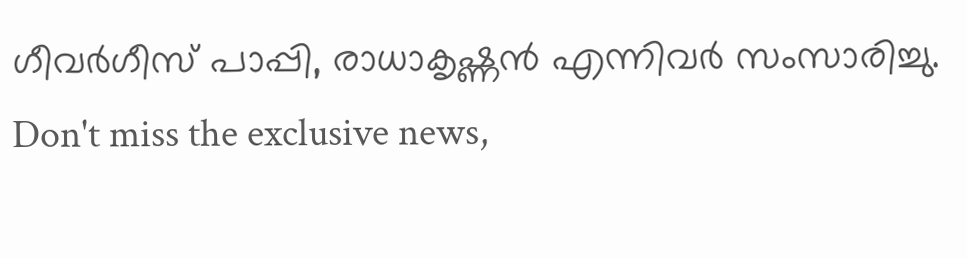ഗീവർഗീസ് പാപ്പി, രാധാകൃഷ്ണൻ എന്നിവർ സംസാരിച്ചു.
Don't miss the exclusive news,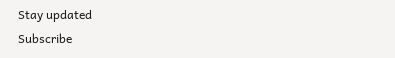Stay updated
Subscribe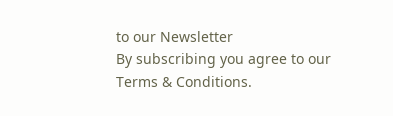to our Newsletter
By subscribing you agree to our Terms & Conditions.